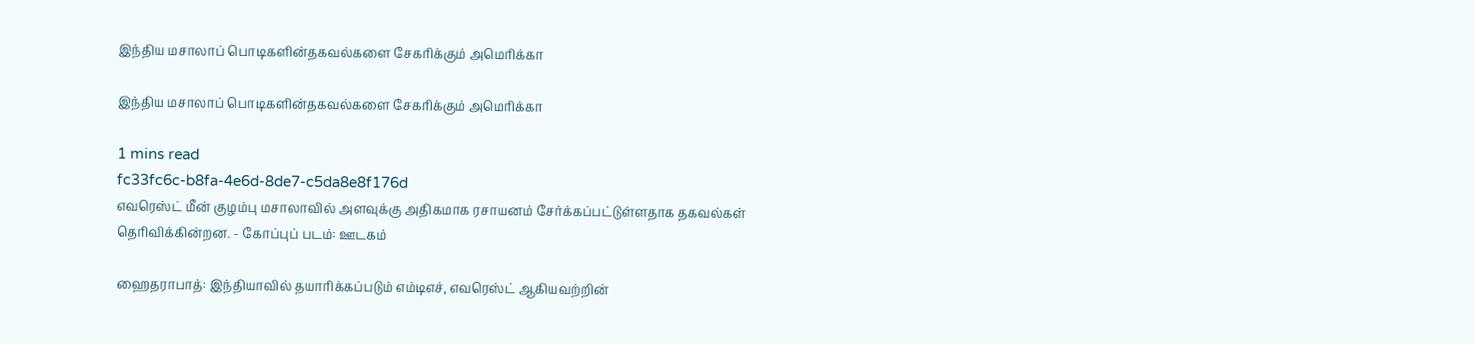இந்திய மசாலாப் பொடிகளின்தகவல்களை சேகரிக்கும் அமெரிக்கா

இந்திய மசாலாப் பொடிகளின்தகவல்களை சேகரிக்கும் அமெரிக்கா

1 mins read
fc33fc6c-b8fa-4e6d-8de7-c5da8e8f176d
எவரெஸ்ட் மீன் குழம்பு மசாலாவில் அளவுக்கு அதிகமாக ரசாயனம் சேர்க்கப்பட்டுள்ளதாக தகவல்கள் தெரிவிக்கின்றன. - கோப்புப் படம்: ஊடகம்

ஹைதராபாத்: இந்தியாவில் தயாரிக்கப்படும் எம்டிஎச், எவரெஸ்ட் ஆகியவற்றின்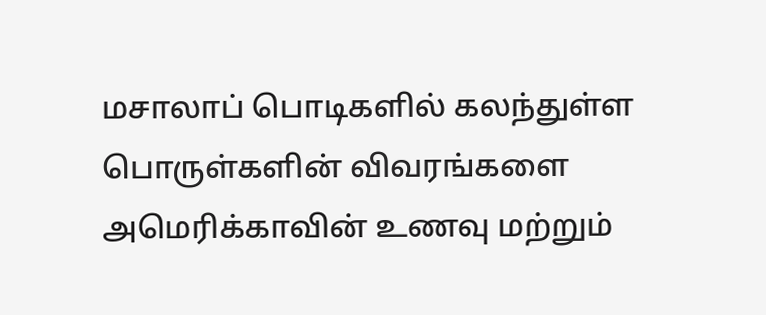மசாலாப் பொடிகளில் கலந்துள்ள பொருள்களின் விவரங்களை அமெரிக்காவின் உணவு மற்றும்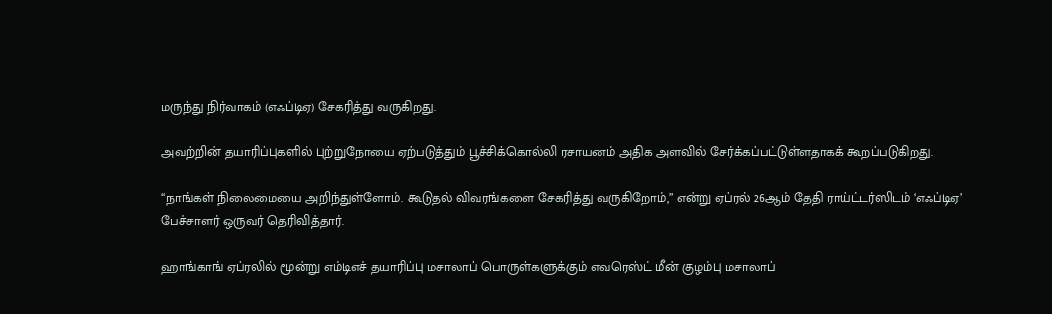மருந்து நிர்வாகம் (எஃப்டிஏ) சேகரித்து வருகிறது.

அவற்றின் தயாரிப்புகளில் புற்றுநோயை ஏற்படுத்தும் பூச்சிக்கொல்லி ரசாயனம் அதிக அளவில் சேர்க்கப்பட்டுள்ளதாகக் கூறப்படுகிறது.

“நாங்கள் நிலைமையை அறிந்துள்ளோம். கூடுதல் விவரங்களை சேகரித்து வருகிறோம்,” என்று ஏப்ரல் 26ஆம் தேதி ராய்ட்டர்ஸிடம் ‘எஃப்டிஏ’ பேச்சாளர் ஒருவர் தெரிவித்தார்.

ஹாங்காங் ஏப்ரலில் மூன்று எம்டிஎச் தயாரிப்பு மசாலாப் பொருள்களுக்கும் எவரெஸ்ட் மீன் குழம்பு மசாலாப்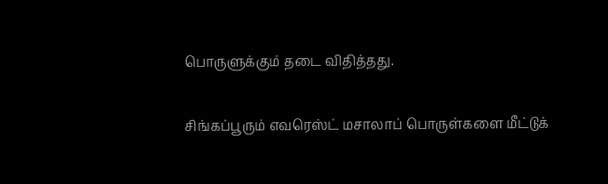பொருளுக்கும் தடை விதித்தது.

சிங்கப்பூரும் எவரெஸ்ட் மசாலாப் பொருள்களை மீட்டுக்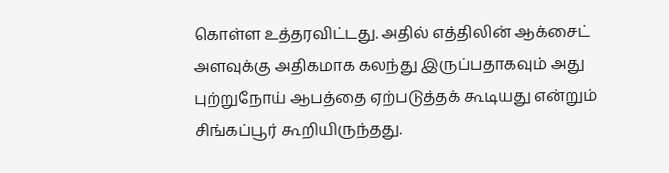கொள்ள உத்தரவிட்டது. அதில் எத்திலின் ஆக்சைட் அளவுக்கு அதிகமாக கலந்து இருப்பதாகவும் அது புற்றுநோய் ஆபத்தை ஏற்படுத்தக் கூடியது என்றும் சிங்கப்பூர் கூறியிருந்தது.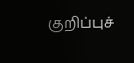குறிப்புச்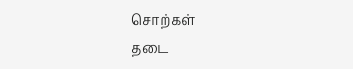சொற்கள்
தடை